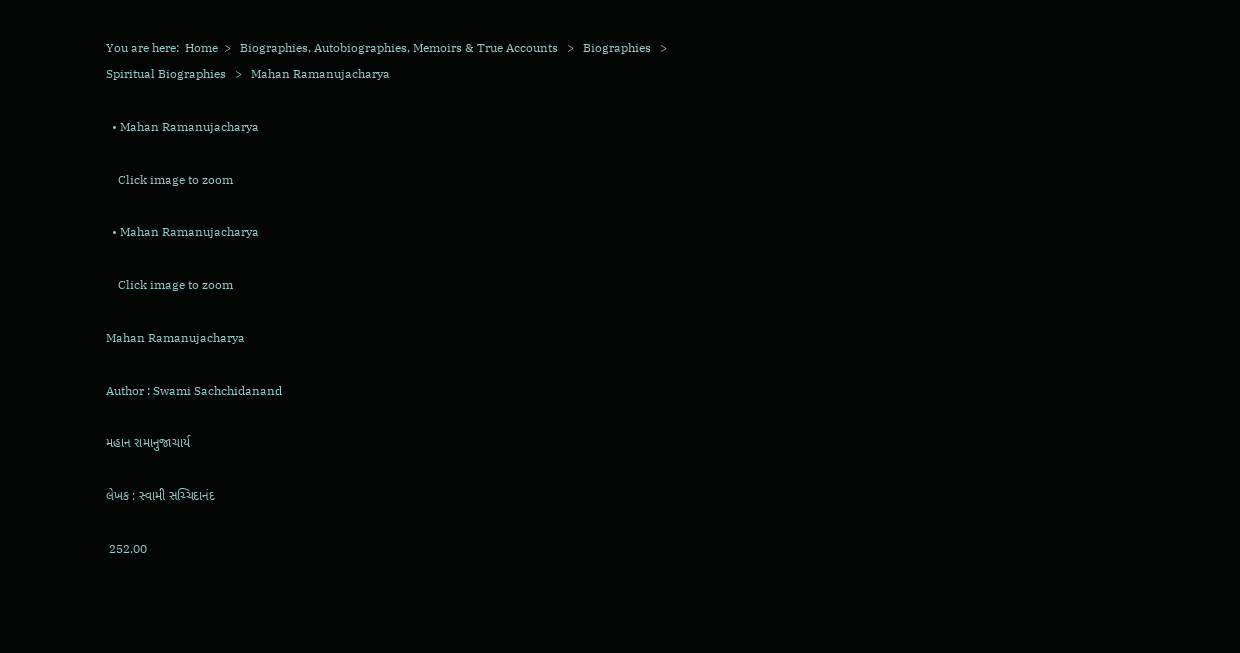You are here:  Home  >   Biographies, Autobiographies, Memoirs & True Accounts   >   Biographies   >   Spiritual Biographies   >   Mahan Ramanujacharya

  • Mahan Ramanujacharya

    Click image to zoom

  • Mahan Ramanujacharya

    Click image to zoom

Mahan Ramanujacharya

Author : Swami Sachchidanand

મહાન રામાનુજાચાર્ય

લેખક : સ્વામી સચ્ચિદાનંદ

 252.00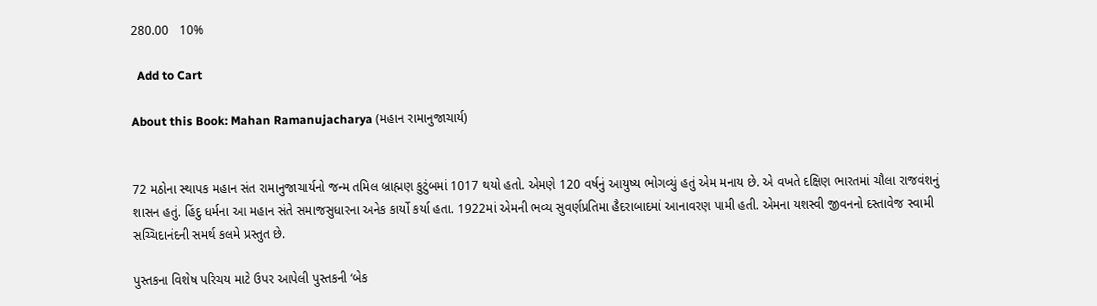280.00   10%

  Add to Cart

About this Book: Mahan Ramanujacharya (મહાન રામાનુજાચાર્ય)


72 મઠોના સ્થાપક મહાન સંત રામાનુજાચાર્યનો જન્મ તમિલ બ્રાહ્મણ કુટુંબમાં 1017 થયો હતો. એમણે 120 વર્ષનું આયુષ્ય ભોગવ્યું હતું એમ મનાય છે. એ વખતે દક્ષિણ ભારતમાં ચૌલા રાજવંશનું શાસન હતું. હિંદુ ધર્મના આ મહાન સંતે સમાજસુધારના અનેક કાર્યો કર્યા હતા. 1922માં એમની ભવ્ય સુવર્ણપ્રતિમા હૈદરાબાદમાં આનાવરણ પામી હતી. એમના યશસ્વી જીવનનો દસ્તાવેજ સ્વામી સચ્ચિદાનંદની સમર્થ કલમે પ્રસ્તુત છે.

પુસ્તકના વિશેષ પરિચય માટે ઉપર આપેલી પુસ્તકની ‘બેક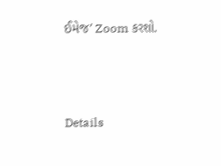ઈમેજ’ Zoom કરશો.



Details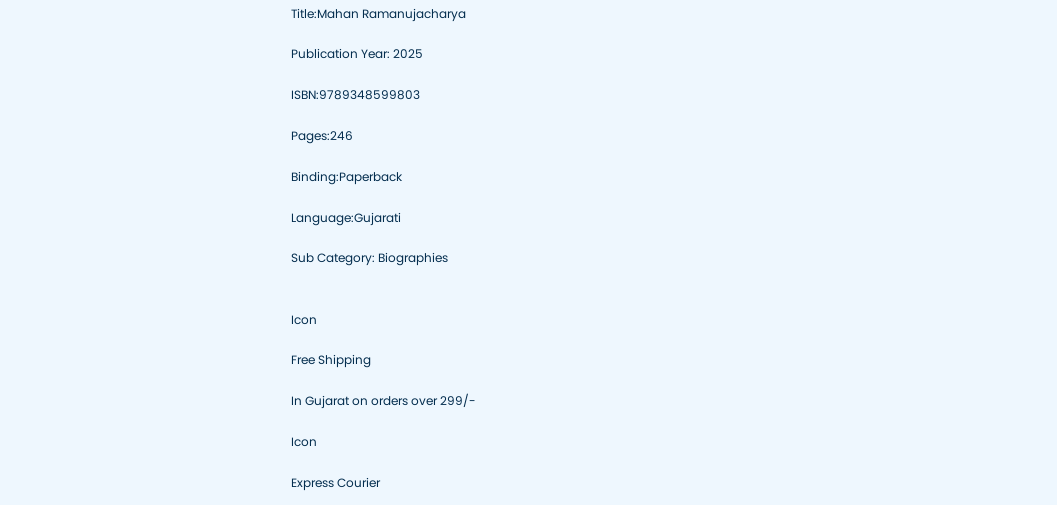Title:Mahan Ramanujacharya

Publication Year: 2025

ISBN:9789348599803

Pages:246

Binding:Paperback

Language:Gujarati

Sub Category: Biographies


Icon

Free Shipping

In Gujarat on orders over 299/-

Icon

Express Courier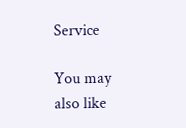Service

You may also like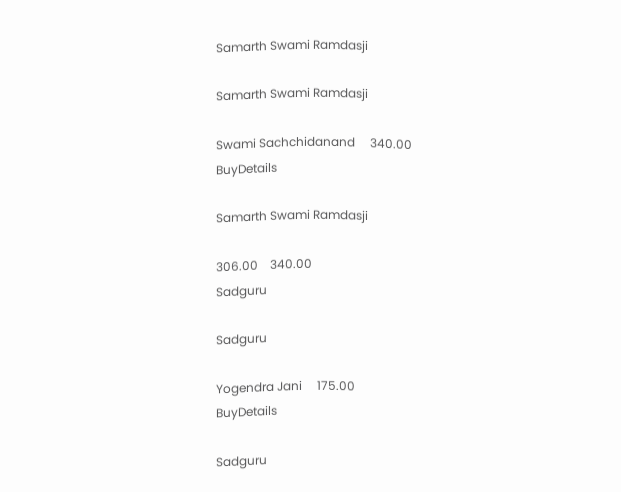Samarth Swami Ramdasji

Samarth Swami Ramdasji

Swami Sachchidanand     340.00
BuyDetails

Samarth Swami Ramdasji

306.00    340.00
Sadguru

Sadguru

Yogendra Jani     175.00
BuyDetails

Sadguru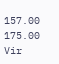157.00    175.00
Vir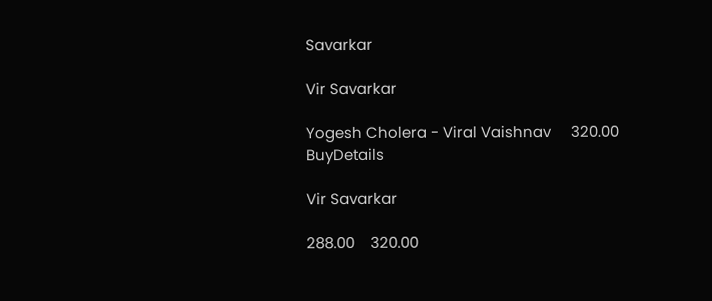Savarkar

Vir Savarkar

Yogesh Cholera - Viral Vaishnav     320.00
BuyDetails

Vir Savarkar

288.00    320.00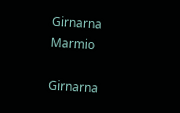Girnarna Marmio

Girnarna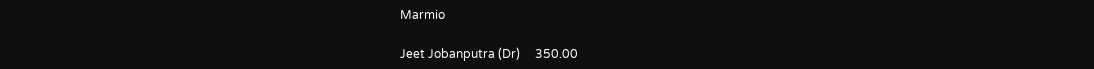Marmio

Jeet Jobanputra (Dr)     350.00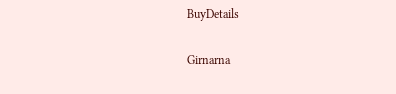BuyDetails

Girnarna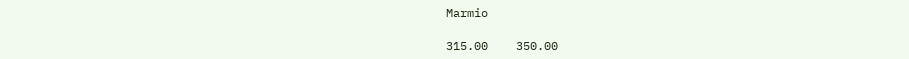Marmio

315.00    350.00